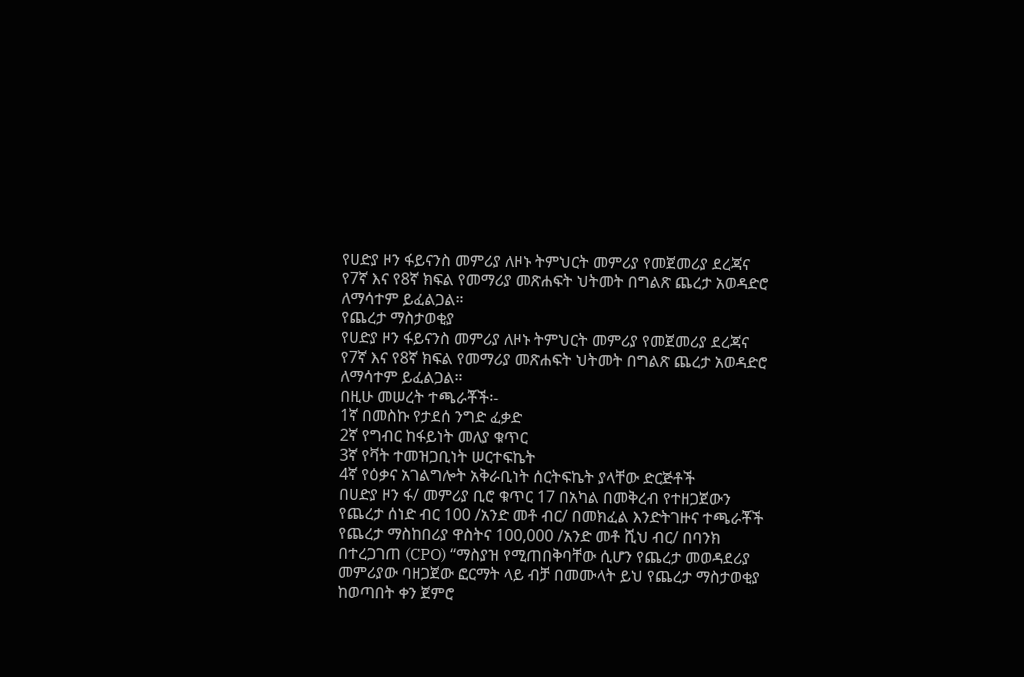የሀድያ ዞን ፋይናንስ መምሪያ ለዞኑ ትምህርት መምሪያ የመጀመሪያ ደረጃና የ7ኛ እና የ8ኛ ክፍል የመማሪያ መጽሐፍት ህትመት በግልጽ ጨረታ አወዳድሮ ለማሳተም ይፈልጋል።
የጨረታ ማስታወቂያ
የሀድያ ዞን ፋይናንስ መምሪያ ለዞኑ ትምህርት መምሪያ የመጀመሪያ ደረጃና የ7ኛ እና የ8ኛ ክፍል የመማሪያ መጽሐፍት ህትመት በግልጽ ጨረታ አወዳድሮ ለማሳተም ይፈልጋል።
በዚሁ መሠረት ተጫራቾች፡-
1ኛ በመስኩ የታደሰ ንግድ ፈቃድ
2ኛ የግብር ከፋይነት መለያ ቁጥር
3ኛ የቫት ተመዝጋቢነት ሠርተፍኬት
4ኛ የዕቃና አገልግሎት አቅራቢነት ሰርትፍኬት ያላቸው ድርጅቶች
በሀድያ ዞን ፋ/ መምሪያ ቢሮ ቁጥር 17 በአካል በመቅረብ የተዘጋጀውን የጨረታ ሰነድ ብር 100 /አንድ መቶ ብር/ በመክፈል እንድትገዙና ተጫራቾች የጨረታ ማስከበሪያ ዋስትና 100,000 /አንድ መቶ ሺህ ብር/ በባንክ በተረጋገጠ (CPO) “ማስያዝ የሚጠበቅባቸው ሲሆን የጨረታ መወዳደሪያ መምሪያው ባዘጋጀው ፎርማት ላይ ብቻ በመሙላት ይህ የጨረታ ማስታወቂያ ከወጣበት ቀን ጀምሮ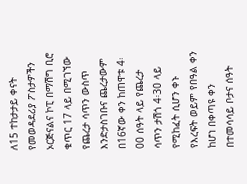ለ15 ተከታታይ ቀናት የመወዳደሪያ ፖስታዎችን ኦርጅናልና ኮፒ በማሽግ ቢሮ ቁጥር 17 ላይ በሚገኘው የጨረታ ሳጥን ውስጥ እንድታስገቡና ጨረታውም በ16ኛው ቀን ከጠዋቱ 4፡00 ሰዓት ላይ የጨረታ ሳጥን ታሽጎ 4፡30 ላይ የሚከፈት ሲሆን ቀኑ የእረፍት ወይም የበዓል ቀን ከሆነ በቀጣዩ ቀን በተመሳሳይ ቦታና ሰዓት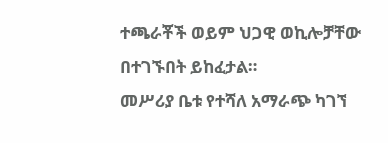ተጫራቾች ወይም ህጋዊ ወኪሎቻቸው በተገኙበት ይከፈታል።
መሥሪያ ቤቱ የተሻለ አማራጭ ካገኘ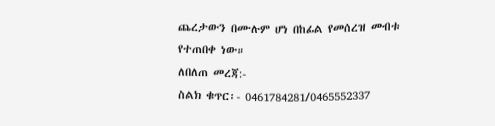ጨረታውን በሙሉም ሆነ በከፊል የመሰረዝ መብቱ የተጠበቀ ነው።
ለበለጠ መረጃ:-
ስልክ ቁጥር፡- 0461784281/0465552337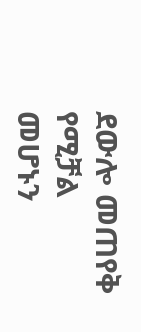ደውሎ መጠየቅ የሚቻል መሆኑን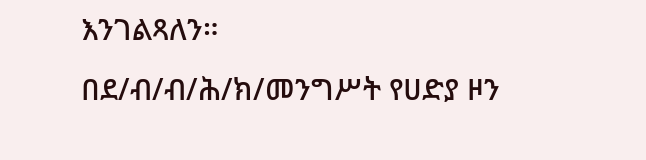እንገልጻለን።
በደ/ብ/ብ/ሕ/ክ/መንግሥት የሀድያ ዞን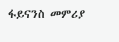ፋይናንስ መምሪያ